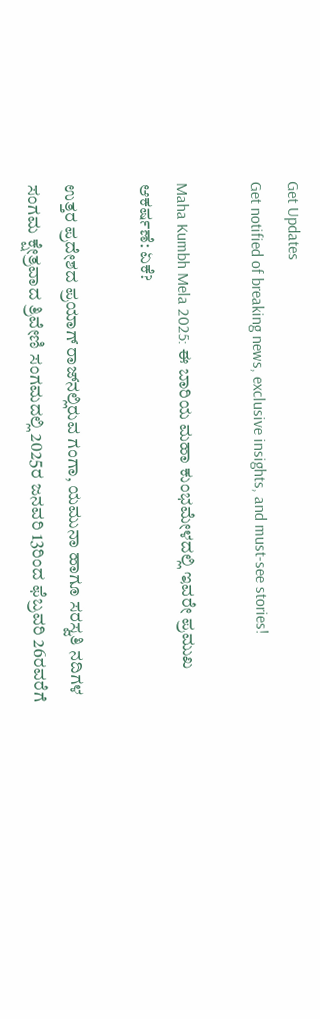Get Updates
Get notified of breaking news, exclusive insights, and must-see stories!

Maha Kumbh Mela 2025: ಈ ಬಾರಿಯ ಮಹಾ ಕುಂಭಮೇಳದಲ್ಲಿ ಇವರೇ ಪ್ರಮುಖ ಆಕರ್ಷಣೆ: ಏಕೆ?

ಉತ್ತರ ಪ್ರದೇಶದ ಪ್ರಯಾಗ್ ರಾಜ್‌ನಲ್ಲಿರುವ ಗಂಗಾ, ಯಮುನಾ ಹಾಗೂ ಸರಸ್ವತಿ ನದಿಗಳ ಸಂಗಮ ಕ್ಷೇತ್ರವಾದ ತ್ರಿವೇಣಿ ಸಂಗಮದಲ್ಲಿ 2025ರ ಜನವರಿ 13ರಿಂದ ಫೆಬ್ರವರಿ 26ರವರೆಗೆ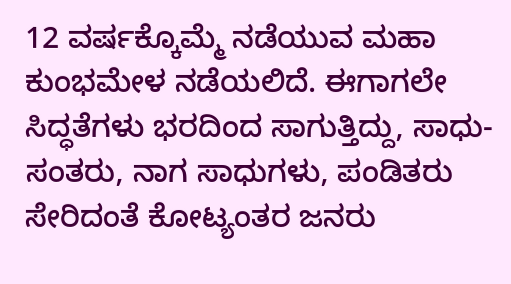12 ವರ್ಷಕ್ಕೊಮ್ಮೆ ನಡೆಯುವ ಮಹಾ ಕುಂಭಮೇಳ ನಡೆಯಲಿದೆ. ಈಗಾಗಲೇ ಸಿದ್ಧತೆಗಳು ಭರದಿಂದ ಸಾಗುತ್ತಿದ್ದು, ಸಾಧು-ಸಂತರು, ನಾಗ ಸಾಧುಗಳು, ಪಂಡಿತರು ಸೇರಿದಂತೆ ಕೋಟ್ಯಂತರ ಜನರು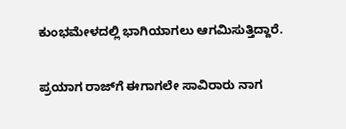ಕುಂಭಮೇಳದಲ್ಲಿ ಭಾಗಿಯಾಗಲು ಆಗಮಿಸುತ್ತಿದ್ದಾರೆ.

ಪ್ರಯಾಗ ರಾಜ್‌ಗೆ ಈಗಾಗಲೇ ಸಾವಿರಾರು ನಾಗ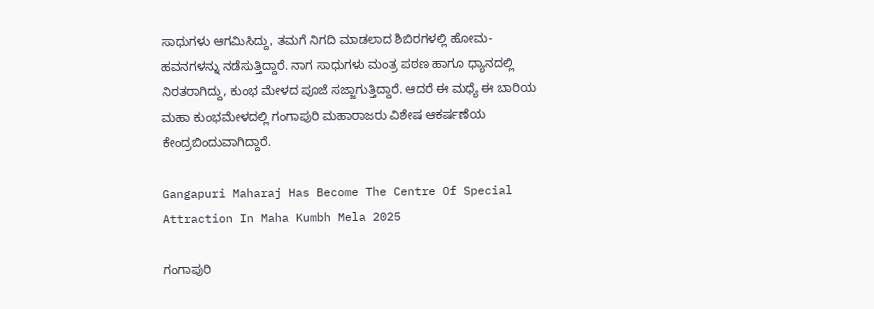ಸಾಧುಗಳು ಆಗಮಿಸಿದ್ದು, ತಮಗೆ ನಿಗದಿ ಮಾಡಲಾದ ಶಿಬಿರಗಳಲ್ಲಿ ಹೋಮ-ಹವನಗಳನ್ನು ನಡೆಸುತ್ತಿದ್ದಾರೆ. ನಾಗ ಸಾಧುಗಳು ಮಂತ್ರ ಪಠಣ ಹಾಗೂ ಧ್ಯಾನದಲ್ಲಿ ನಿರತರಾಗಿದ್ದು, ಕುಂಭ ಮೇಳದ ಪೂಜೆ ಸಜ್ಜಾಗುತ್ತಿದ್ದಾರೆ. ಆದರೆ ಈ ಮಧ್ಯೆ ಈ ಬಾರಿಯ ಮಹಾ ಕುಂಭಮೇಳದಲ್ಲಿ ಗಂಗಾಪುರಿ ಮಹಾರಾಜರು ವಿಶೇಷ ಆಕರ್ಷಣೆಯ ಕೇಂದ್ರಬಿಂದುವಾಗಿದ್ದಾರೆ.

Gangapuri Maharaj Has Become The Centre Of Special Attraction In Maha Kumbh Mela 2025

ಗಂಗಾಪುರಿ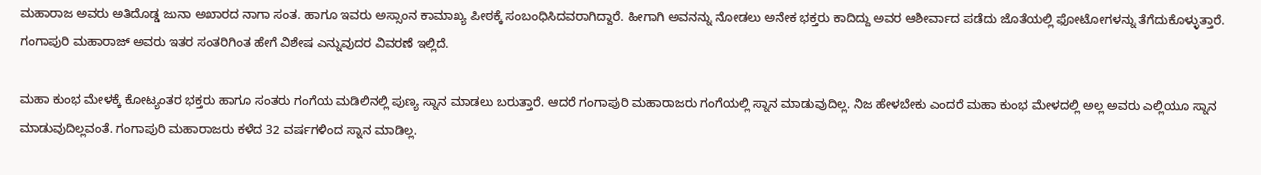ಮಹಾರಾಜ ಅವರು ಅತಿದೊಡ್ಡ ಜುನಾ ಅಖಾರದ ನಾಗಾ ಸಂತ. ಹಾಗೂ ಇವರು ಅಸ್ಸಾಂನ ಕಾಮಾಖ್ಯ ಪೀಠಕ್ಕೆ ಸಂಬಂಧಿಸಿದವರಾಗಿದ್ದಾರೆ. ಹೀಗಾಗಿ ಅವನನ್ನು ನೋಡಲು ಅನೇಕ ಭಕ್ತರು ಕಾದಿದ್ದು ಅವರ ಆಶೀರ್ವಾದ ಪಡೆದು ಜೊತೆಯಲ್ಲಿ ಫೋಟೋಗಳನ್ನು ತೆಗೆದುಕೊಳ್ಳುತ್ತಾರೆ. ಗಂಗಾಪುರಿ ಮಹಾರಾಜ್ ಅವರು ಇತರ ಸಂತರಿಗಿಂತ ಹೇಗೆ ವಿಶೇಷ ಎನ್ನುವುದರ ವಿವರಣೆ ಇಲ್ಲಿದೆ.

ಮಹಾ ಕುಂಭ ಮೇಳಕ್ಕೆ ಕೋಟ್ಯಂತರ ಭಕ್ತರು ಹಾಗೂ ಸಂತರು ಗಂಗೆಯ ಮಡಿಲಿನಲ್ಲಿ ಪುಣ್ಯ ಸ್ನಾನ ಮಾಡಲು ಬರುತ್ತಾರೆ. ಆದರೆ ಗಂಗಾಪುರಿ ಮಹಾರಾಜರು ಗಂಗೆಯಲ್ಲಿ ಸ್ನಾನ ಮಾಡುವುದಿಲ್ಲ. ನಿಜ ಹೇಳಬೇಕು ಎಂದರೆ ಮಹಾ ಕುಂಭ ಮೇಳದಲ್ಲಿ ಅಲ್ಲ ಅವರು ಎಲ್ಲಿಯೂ ಸ್ನಾನ ಮಾಡುವುದಿಲ್ಲವಂತೆ. ಗಂಗಾಪುರಿ ಮಹಾರಾಜರು ಕಳೆದ 32 ವರ್ಷಗಳಿಂದ ಸ್ನಾನ ಮಾಡಿಲ್ಲ.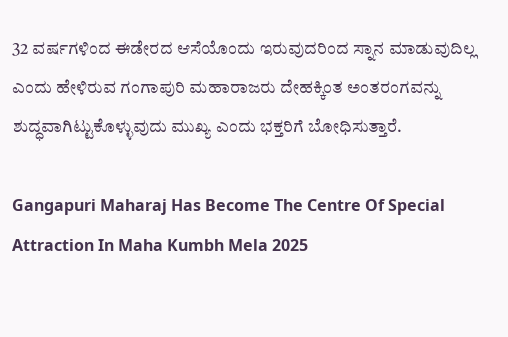32 ವರ್ಷಗಳಿಂದ ಈಡೇರದ ಆಸೆಯೊಂದು ಇರುವುದರಿಂದ ಸ್ನಾನ ಮಾಡುವುದಿಲ್ಲ ಎಂದು ಹೇಳಿರುವ ಗಂಗಾಪುರಿ ಮಹಾರಾಜರು ದೇಹಕ್ಕಿಂತ ಅಂತರಂಗವನ್ನು ಶುದ್ಧವಾಗಿಟ್ಟುಕೊಳ್ಳುವುದು ಮುಖ್ಯ ಎಂದು ಭಕ್ತರಿಗೆ ಬೋಧಿಸುತ್ತಾರೆ.

Gangapuri Maharaj Has Become The Centre Of Special Attraction In Maha Kumbh Mela 2025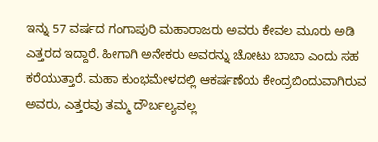ಇನ್ನು 57 ವರ್ಷದ ಗಂಗಾಪುರಿ ಮಹಾರಾಜರು ಅವರು ಕೇವಲ ಮೂರು ಅಡಿ ಎತ್ತರದ ಇದ್ದಾರೆ. ಹೀಗಾಗಿ ಅನೇಕರು ಅವರನ್ನು ಚೋಟು ಬಾಬಾ ಎಂದು ಸಹ ಕರೆಯುತ್ತಾರೆ. ಮಹಾ ಕುಂಭಮೇಳದಲ್ಲಿ ಆಕರ್ಷಣೆಯ ಕೇಂದ್ರಬಿಂದುವಾಗಿರುವ ಅವರು, ಎತ್ತರವು ತಮ್ಮ ದೌರ್ಬಲ್ಯವಲ್ಲ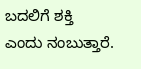ಬದಲಿಗೆ ಶಕ್ತಿ ಎಂದು ನಂಬುತ್ತಾರೆ.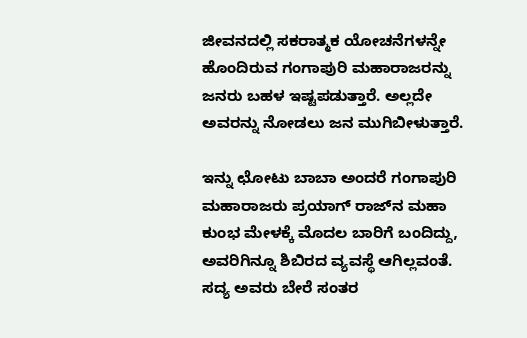ಜೀವನದಲ್ಲಿ ಸಕರಾತ್ಮಕ ಯೋಚನೆಗಳನ್ನೇ ಹೊಂದಿರುವ ಗಂಗಾಪುರಿ ಮಹಾರಾಜರನ್ನು ಜನರು ಬಹಳ ಇಷ್ಟಪಡುತ್ತಾರೆ. ಅಲ್ಲದೇ ಅವರನ್ನು ನೋಡಲು ಜನ ಮುಗಿಬೀಳುತ್ತಾರೆ.

ಇನ್ನು ಛೋಟು ಬಾಬಾ ಅಂದರೆ ಗಂಗಾಪುರಿ ಮಹಾರಾಜರು ಪ್ರಯಾಗ್‌ ರಾಜ್‌ನ ಮಹಾ ಕುಂಭ ಮೇಳಕ್ಕೆ ಮೊದಲ ಬಾರಿಗೆ ಬಂದಿದ್ದು, ಅವರಿಗಿನ್ನೂ ಶಿಬಿರದ ವ್ಯವಸ್ಥೆ ಆಗಿಲ್ಲವಂತೆ. ಸದ್ಯ ಅವರು ಬೇರೆ ಸಂತರ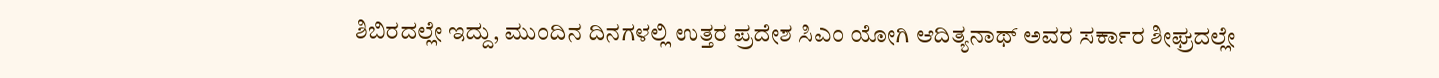ಶಿಬಿರದಲ್ಲೇ ಇದ್ದು, ಮುಂದಿನ ದಿನಗಳಲ್ಲಿ ಉತ್ತರ ಪ್ರದೇಶ ಸಿಎಂ ಯೋಗಿ ಆದಿತ್ಯನಾಥ್ ಅವರ ಸರ್ಕಾರ ಶೀಘ್ರದಲ್ಲೇ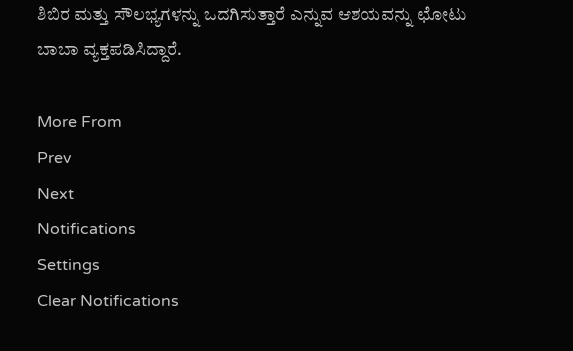ಶಿಬಿರ ಮತ್ತು ಸೌಲಭ್ಯಗಳನ್ನು ಒದಗಿಸುತ್ತಾರೆ ಎನ್ನುವ ಆಶಯವನ್ನು ಛೋಟು ಬಾಬಾ ವ್ಯಕ್ತಪಡಿಸಿದ್ದಾರೆ.

More From
Prev
Next
Notifications
Settings
Clear Notifications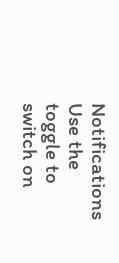Notifications
Use the toggle to switch on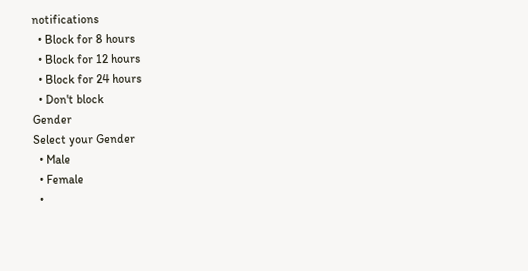notifications
  • Block for 8 hours
  • Block for 12 hours
  • Block for 24 hours
  • Don't block
Gender
Select your Gender
  • Male
  • Female
  •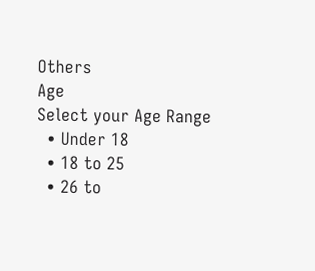Others
Age
Select your Age Range
  • Under 18
  • 18 to 25
  • 26 to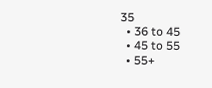35
  • 36 to 45
  • 45 to 55
  • 55+